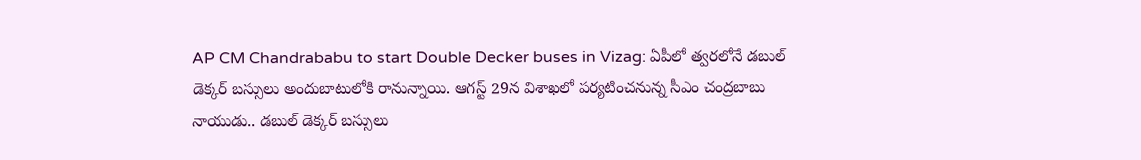AP CM Chandrababu to start Double Decker buses in Vizag: ఏపీలో త్వరలోనే డబుల్ డెక్కర్ బస్సులు అందుబాటులోకి రానున్నాయి. ఆగస్ట్ 29న విశాఖలో పర్యటించనున్న సీఎం చంద్రబాబు నాయుడు.. డబుల్ డెక్కర్ బస్సులు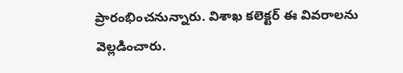ప్రారంభించనున్నారు. విశాఖ కలెక్టర్ ఈ వివరాలను వెల్లడించారు.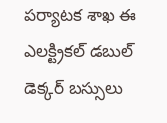పర్యాటక శాఖ ఈ ఎలక్ట్రికల్ డబుల్ డెక్కర్ బస్సులు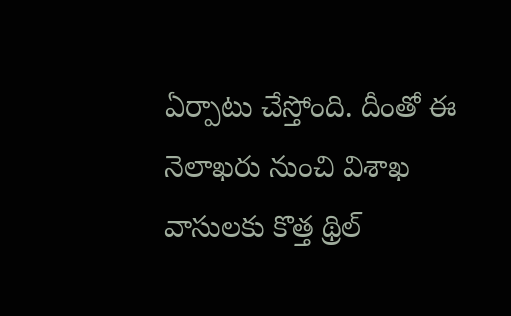ఏర్పాటు చేస్తోంది. దీంతో ఈ నెలాఖరు నుంచి విశాఖ వాసులకు కొత్త థ్రిల్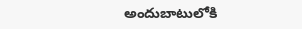అందుబాటులోకి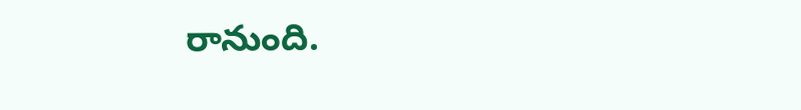రానుంది.